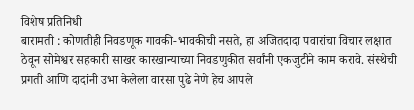विशेष प्रतिनिधी
बारामती : कोणतीही निवडणूक गावकी-भावकीची नसते, हा अजितदादा पवारांचा विचार लक्षात ठेवून सोमेश्वर सहकारी साखर कारखान्याच्या निवडणुकीत सर्वांनी एकजुटीने काम करावे. संस्थेची प्रगती आणि दादांनी उभा केलेला वारसा पुढे नेणे हेच आपले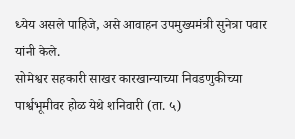ध्येय असले पाहिजे, असे आवाहन उपमुख्यमंत्री सुनेत्रा पवार यांनी केले.
सोमेश्वर सहकारी साखर कारखान्याच्या निवडणुकीच्या पार्श्वभूमीवर होळ येथे शनिवारी (ता. ५)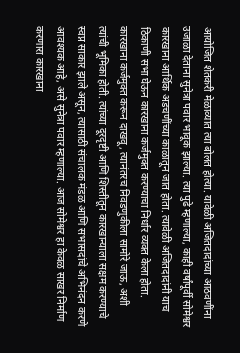आयोजित शेतकरी मेळाव्यात त्या बोलत होत्या. यावेळी अजितदादांच्या आठवणींना उजाळा देताना सुनेत्रा पवार भावूक झाल्या. त्या पुढे म्हणाल्या, काही वर्षांपूर्वी सोमेश्वर कारखाना आर्थिक अडचणींच्या काळातून जात होता. त्यावेळी अजितदादांनी याच ठिकाणी सभा घेऊन कारखाना कर्जमुक्त करण्याचा निर्धार व्यक्त केला होता.
कारखाना कर्जमुक्त करून दाखवू, त्यानंतरच निवडणुकीला सामोरे जाऊ, अशी त्यांची भूमिका होती. त्यांच्या दूरदृष्टी आणि शिस्तीतून कारखान्याला सक्षम करण्याचे स्वप्न साकार झाले असून, त्यासाठी संचालक मंडळ आणि सभासदांचे अभिनंदन करणे आवश्यक आहे, असे सुनेत्रा पवार म्हणाल्या. आज सोमेश्वर हा केवळ साखर निर्माण करणारा कारखाना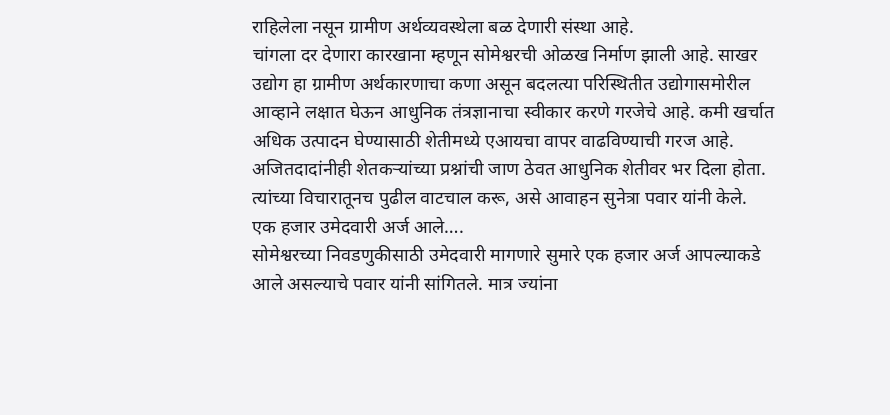राहिलेला नसून ग्रामीण अर्थव्यवस्थेला बळ देणारी संस्था आहे.
चांगला दर देणारा कारखाना म्हणून सोमेश्वरची ओळख निर्माण झाली आहे. साखर उद्योग हा ग्रामीण अर्थकारणाचा कणा असून बदलत्या परिस्थितीत उद्योगासमोरील आव्हाने लक्षात घेऊन आधुनिक तंत्रज्ञानाचा स्वीकार करणे गरजेचे आहे. कमी खर्चात अधिक उत्पादन घेण्यासाठी शेतीमध्ये एआयचा वापर वाढविण्याची गरज आहे. अजितदादांनीही शेतकऱ्यांच्या प्रश्नांची जाण ठेवत आधुनिक शेतीवर भर दिला होता. त्यांच्या विचारातूनच पुढील वाटचाल करू, असे आवाहन सुनेत्रा पवार यांनी केले.
एक हजार उमेदवारी अर्ज आले….
सोमेश्वरच्या निवडणुकीसाठी उमेदवारी मागणारे सुमारे एक हजार अर्ज आपल्याकडे आले असल्याचे पवार यांनी सांगितले. मात्र ज्यांना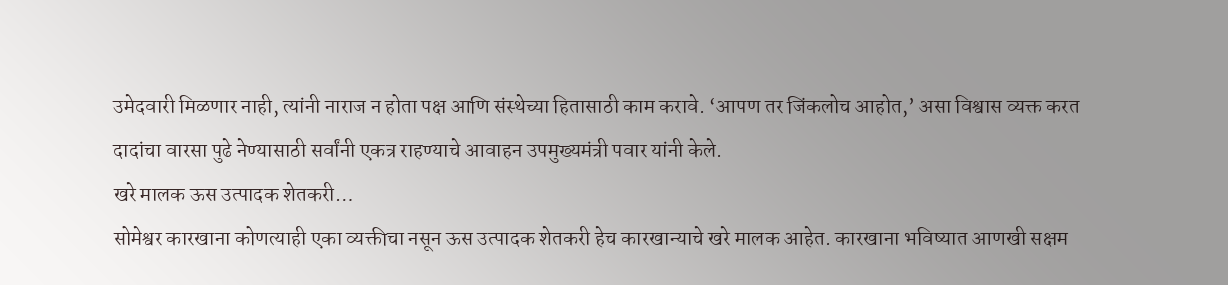उमेदवारी मिळणार नाही, त्यांनी नाराज न होता पक्ष आणि संस्थेच्या हितासाठी काम करावे. ‘आपण तर जिंकलोच आहोत,’ असा विश्वास व्यक्त करत दादांचा वारसा पुढे नेण्यासाठी सर्वांनी एकत्र राहण्याचे आवाहन उपमुख्यमंत्री पवार यांनी केले.
खरे मालक ऊस उत्पादक शेतकरी…
सोमेश्वर कारखाना कोणत्याही एका व्यक्तीचा नसून ऊस उत्पादक शेतकरी हेच कारखान्याचे खरे मालक आहेत. कारखाना भविष्यात आणखी सक्षम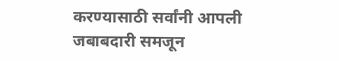करण्यासाठी सर्वांनी आपली जबाबदारी समजून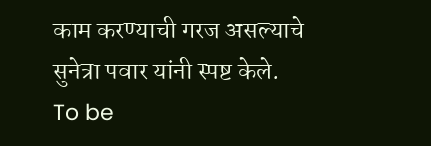काम करण्याची गरज असल्याचे सुनेत्रा पवार यांनी स्पष्ट केले.
To be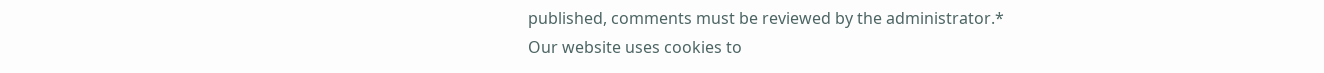published, comments must be reviewed by the administrator.*
Our website uses cookies to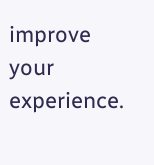improve your experience.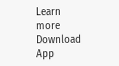Learn more
Download App